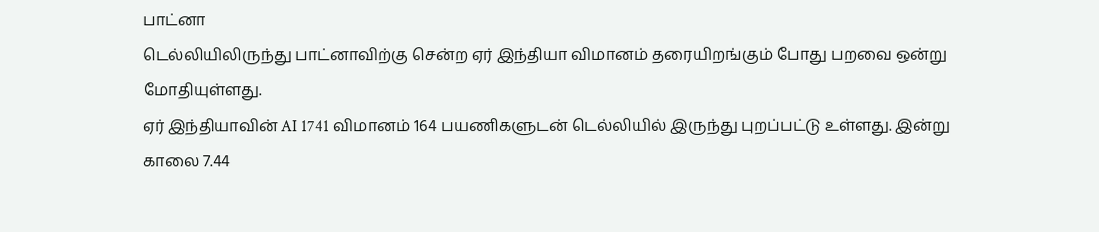பாட்னா
டெல்லியிலிருந்து பாட்னாவிற்கு சென்ற ஏர் இந்தியா விமானம் தரையிறங்கும் போது பறவை ஒன்று மோதியுள்ளது.
ஏர் இந்தியாவின் AI 1741 விமானம் 164 பயணிகளுடன் டெல்லியில் இருந்து புறப்பட்டு உள்ளது. இன்று காலை 7.44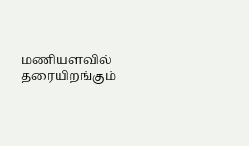மணியளவில் தரையிறங்கும்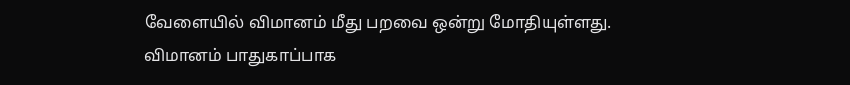வேளையில் விமானம் மீது பறவை ஒன்று மோதியுள்ளது.
விமானம் பாதுகாப்பாக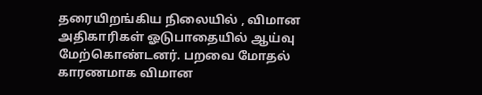தரையிறங்கிய நிலையில் , விமான அதிகாரிகள் ஓடுபாதையில் ஆய்வு மேற்கொண்டனர். பறவை மோதல் காரணமாக விமான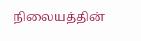நிலையத்தின்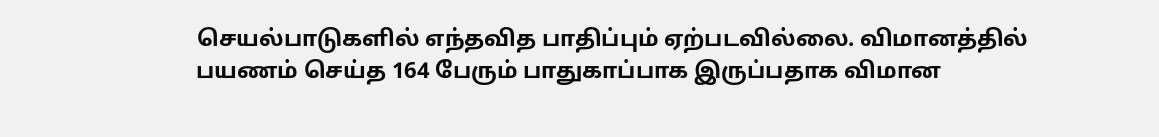செயல்பாடுகளில் எந்தவித பாதிப்பும் ஏற்படவில்லை. விமானத்தில் பயணம் செய்த 164 பேரும் பாதுகாப்பாக இருப்பதாக விமான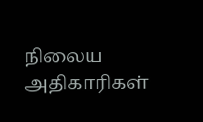நிலைய அதிகாரிகள்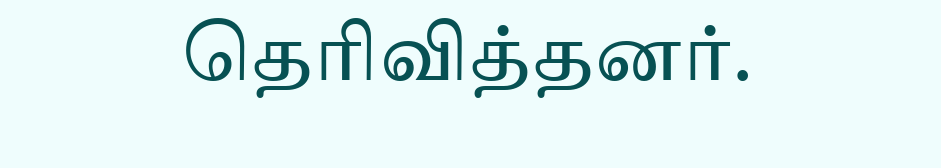தெரிவித்தனர்.